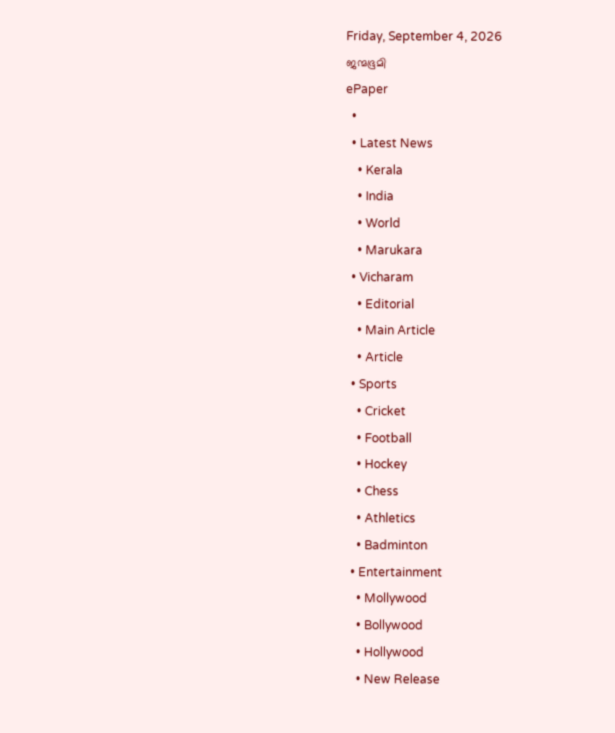Friday, September 4, 2026
ജന്മഭൂമി
ePaper
  •
  • Latest News
    • Kerala
    • India
    • World
    • Marukara
  • Vicharam
    • Editorial
    • Main Article
    • Article
  • Sports
    • Cricket
    • Football
    • Hockey
    • Chess
    • Athletics
    • Badminton
  • Entertainment
    • Mollywood
    • Bollywood
    • Hollywood
    • New Release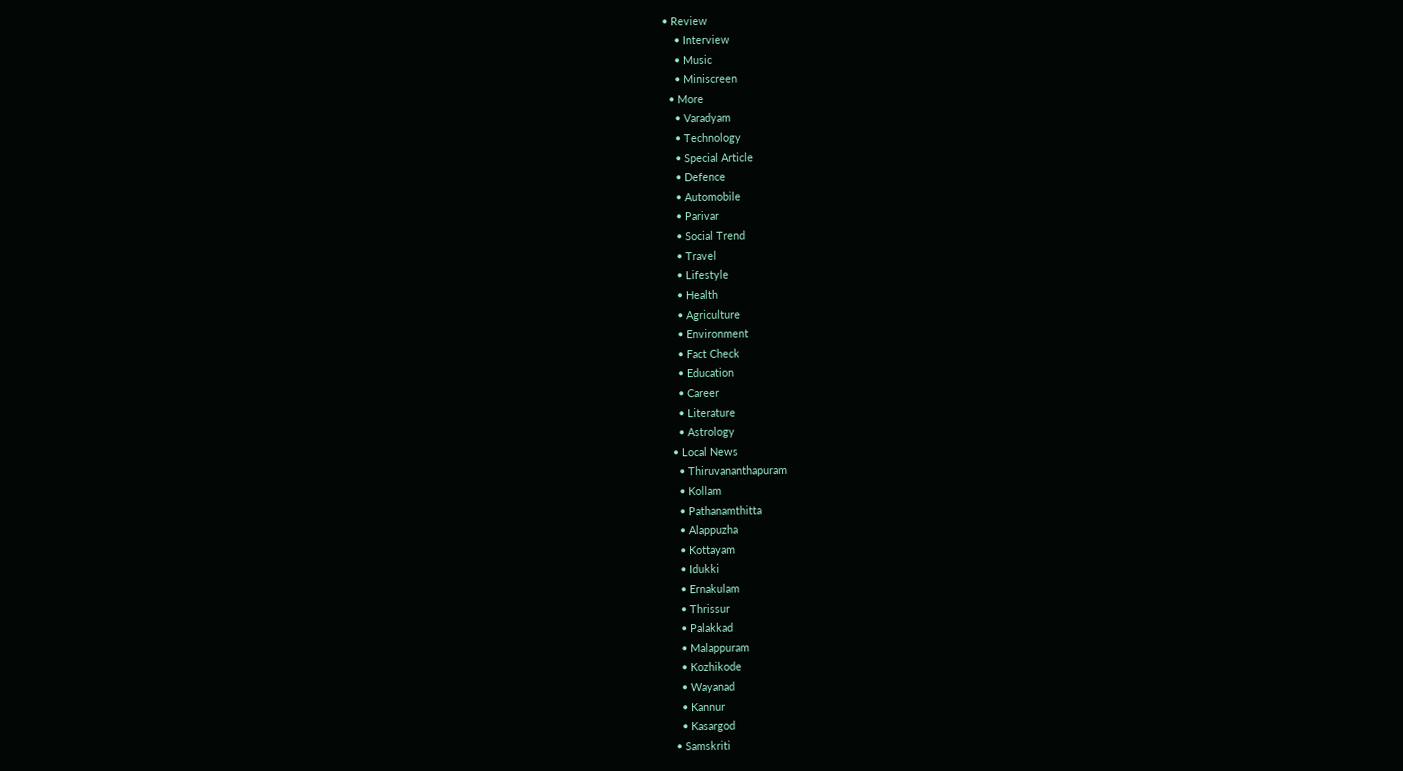• Review
    • Interview
    • Music
    • Miniscreen
  • More
    • Varadyam
    • Technology
    • Special Article
    • Defence
    • Automobile
    • Parivar
    • Social Trend
    • Travel
    • Lifestyle
    • Health
    • Agriculture
    • Environment
    • Fact Check
    • Education
    • Career
    • Literature
    • Astrology
  • Local News
    • Thiruvananthapuram
    • Kollam
    • Pathanamthitta
    • Alappuzha
    • Kottayam
    • Idukki
    • Ernakulam
    • Thrissur
    • Palakkad
    • Malappuram
    • Kozhikode
    • Wayanad
    • Kannur
    • Kasargod
  • Samskriti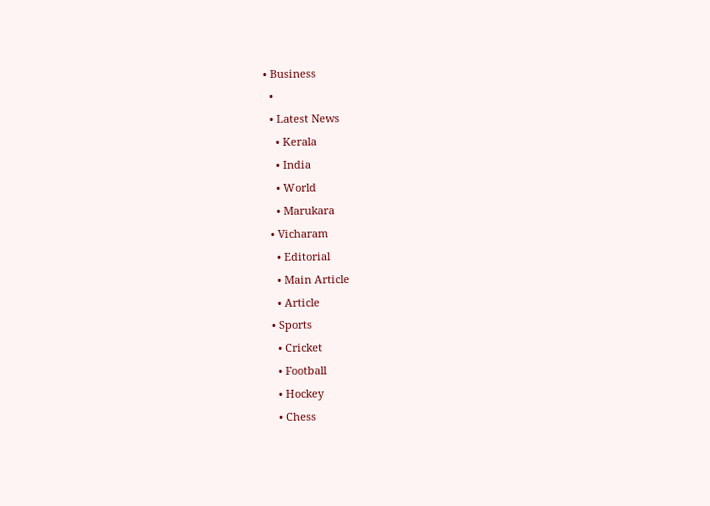• Business
  •
  • Latest News
    • Kerala
    • India
    • World
    • Marukara
  • Vicharam
    • Editorial
    • Main Article
    • Article
  • Sports
    • Cricket
    • Football
    • Hockey
    • Chess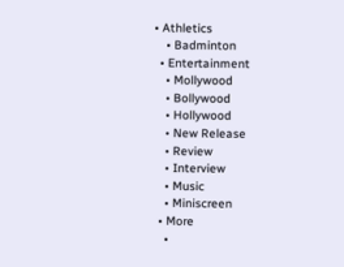• Athletics
    • Badminton
  • Entertainment
    • Mollywood
    • Bollywood
    • Hollywood
    • New Release
    • Review
    • Interview
    • Music
    • Miniscreen
  • More
    •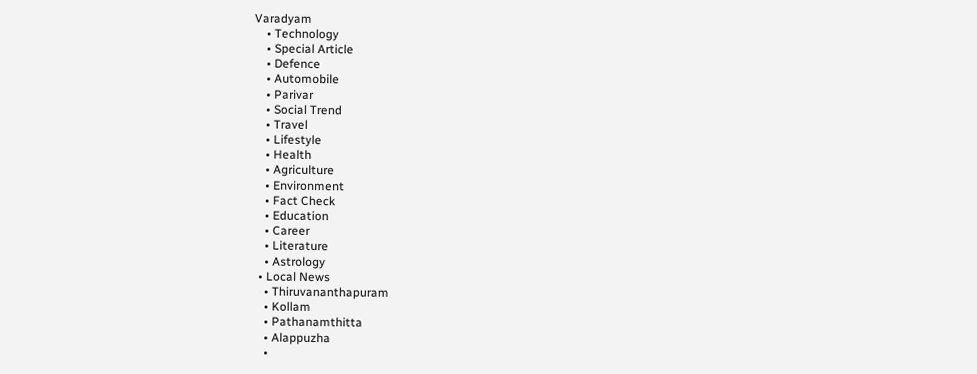Varadyam
    • Technology
    • Special Article
    • Defence
    • Automobile
    • Parivar
    • Social Trend
    • Travel
    • Lifestyle
    • Health
    • Agriculture
    • Environment
    • Fact Check
    • Education
    • Career
    • Literature
    • Astrology
  • Local News
    • Thiruvananthapuram
    • Kollam
    • Pathanamthitta
    • Alappuzha
    •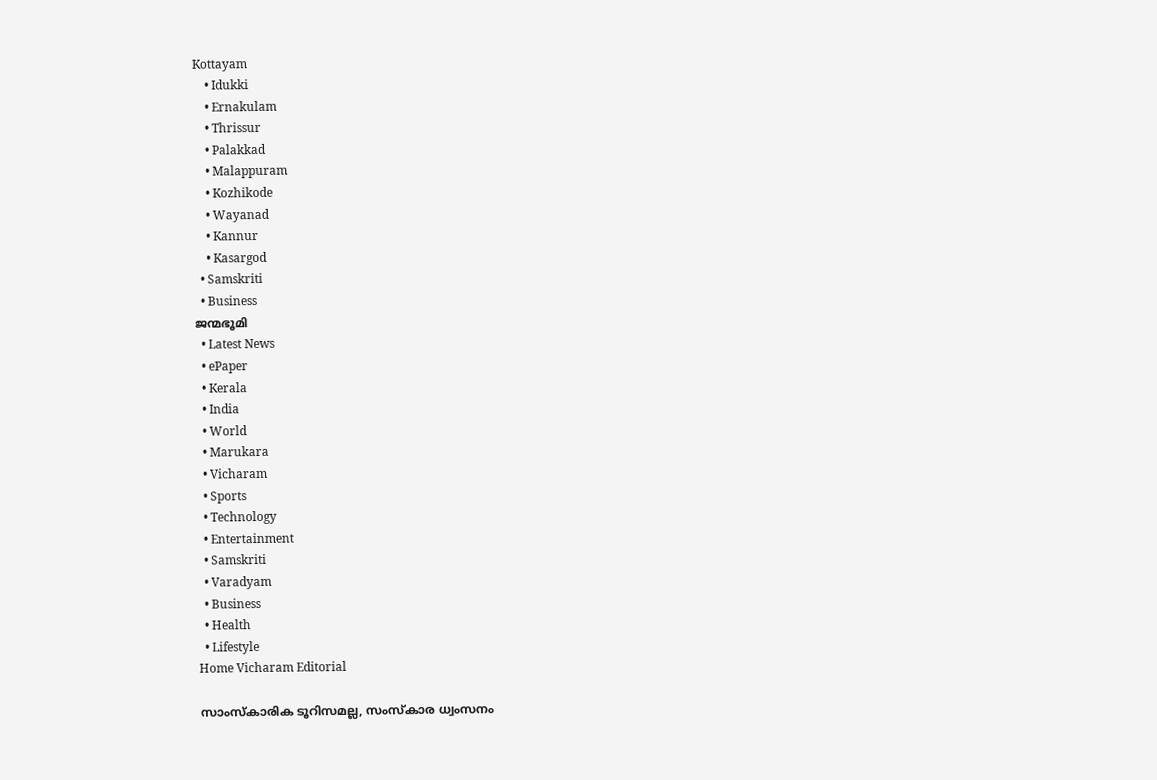Kottayam
    • Idukki
    • Ernakulam
    • Thrissur
    • Palakkad
    • Malappuram
    • Kozhikode
    • Wayanad
    • Kannur
    • Kasargod
  • Samskriti
  • Business
ജന്മഭൂമി
  • Latest News
  • ePaper
  • Kerala
  • India
  • World
  • Marukara
  • Vicharam
  • Sports
  • Technology
  • Entertainment
  • Samskriti
  • Varadyam
  • Business
  • Health
  • Lifestyle
Home Vicharam Editorial

സാംസ്‌കാരിക ടൂറിസമല്ല, സംസ്‌കാര ധ്വംസനം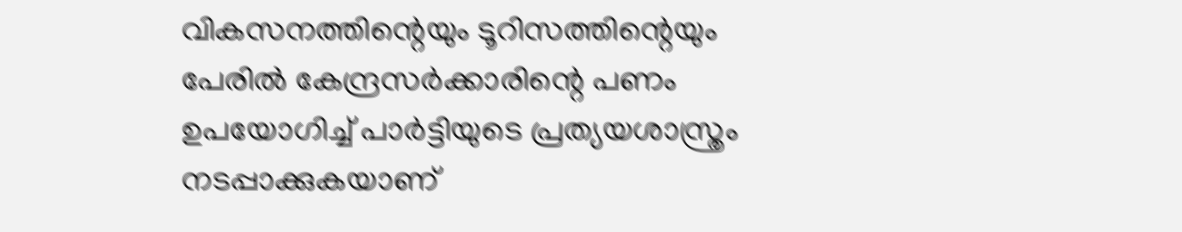വികസനത്തിന്റെയും ടൂറിസത്തിന്റെയും പേരില്‍ കേന്ദ്രസര്‍ക്കാരിന്റെ പണം ഉപയോഗിച്ച് പാര്‍ട്ടിയുടെ പ്രത്യയശാസ്ത്രം നടപ്പാക്കുകയാണ്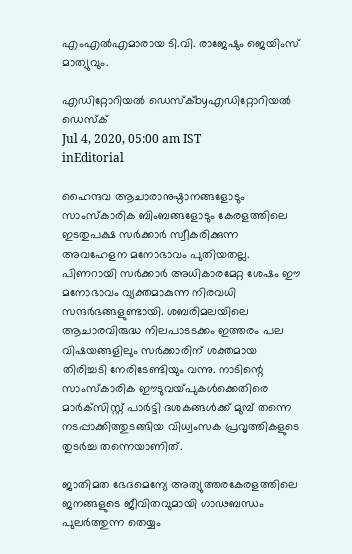എംഎല്‍എമാരായ ടി.വി. രാജേഷും ജെയിംസ് മാത്യുവും.

എഡിറ്റോറിയൽ ഡെസ്ക്byഎഡിറ്റോറിയൽ ഡെസ്ക്
Jul 4, 2020, 05:00 am IST
inEditorial

ഹൈന്ദവ ആചാരാനുഷ്ഠാനങ്ങളോടും സാംസ്‌കാരിക ബിംബങ്ങളോടും കേരളത്തിലെ ഇടതുപക്ഷ സര്‍ക്കാര്‍ സ്വീകരിക്കുന്ന അവഹേളന മനോഭാവം പുതിയതല്ല. പിണറായി സര്‍ക്കാര്‍ അധികാരമേറ്റ ശേഷം ഈ മനോഭാവം വ്യക്തമാകുന്ന നിരവധി സന്ദര്‍ഭങ്ങളുണ്ടായി. ശബരിമലയിലെ ആചാരവിരുദ്ധ നിലപാടടക്കം ഇത്തരം പല വിഷയങ്ങളിലും സര്‍ക്കാരിന് ശക്തമായ തിരിച്ചടി നേരിടേണ്ടിയും വന്നു. നാടിന്റെ സാംസ്‌കാരിക ഈടുവയ്‌പുകള്‍ക്കെതിരെ മാര്‍ക്‌സിസ്റ്റ് പാര്‍ട്ടി ദശകങ്ങള്‍ക്ക് മുമ്പ് തന്നെ നടപ്പാക്കിത്തുടങ്ങിയ വിധ്വംസക പ്രവൃത്തികളുടെ തുടര്‍ച്ച തന്നെയാണിത്.

ജാതിമത ഭേദമെന്യേ അത്യുത്തരകേരളത്തിലെ ജനങ്ങളുടെ ജീവിതവുമായി ഗാഢബന്ധം പുലര്‍ത്തുന്ന തെയ്യം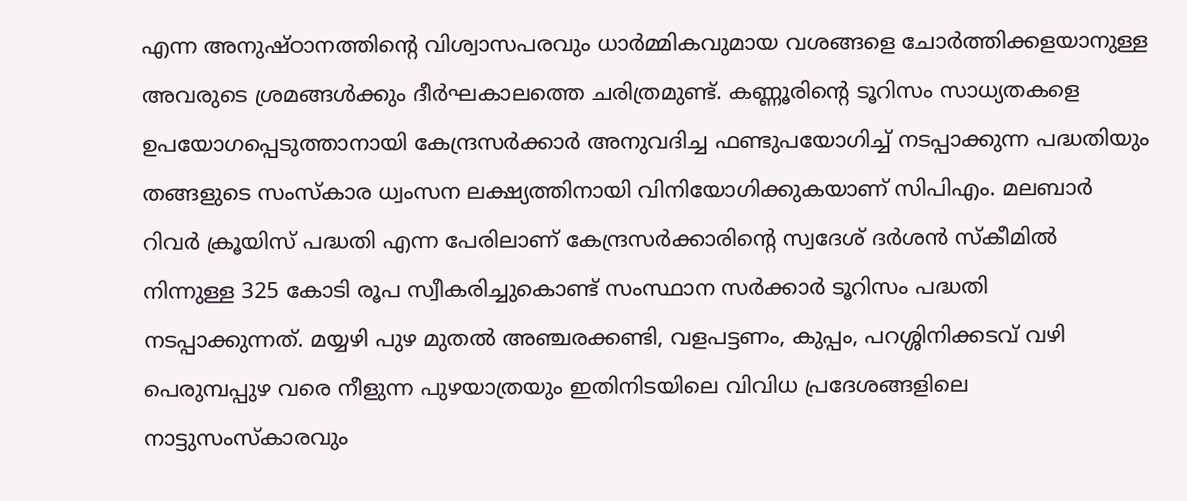എന്ന അനുഷ്ഠാനത്തിന്റെ വിശ്വാസപരവും ധാര്‍മ്മികവുമായ വശങ്ങളെ ചോര്‍ത്തിക്കളയാനുള്ള അവരുടെ ശ്രമങ്ങള്‍ക്കും ദീര്‍ഘകാലത്തെ ചരിത്രമുണ്ട്. കണ്ണൂരിന്റെ ടൂറിസം സാധ്യതകളെ ഉപയോഗപ്പെടുത്താനായി കേന്ദ്രസര്‍ക്കാര്‍ അനുവദിച്ച ഫണ്ടുപയോഗിച്ച് നടപ്പാക്കുന്ന പദ്ധതിയും തങ്ങളുടെ സംസ്‌കാര ധ്വംസന ലക്ഷ്യത്തിനായി വിനിയോഗിക്കുകയാണ് സിപിഎം. മലബാര്‍ റിവര്‍ ക്രൂയിസ് പദ്ധതി എന്ന പേരിലാണ് കേന്ദ്രസര്‍ക്കാരിന്റെ സ്വദേശ് ദര്‍ശന്‍ സ്‌കീമില്‍ നിന്നുള്ള 325 കോടി രൂപ സ്വീകരിച്ചുകൊണ്ട് സംസ്ഥാന സര്‍ക്കാര്‍ ടൂറിസം പദ്ധതി നടപ്പാക്കുന്നത്. മയ്യഴി പുഴ മുതല്‍ അഞ്ചരക്കണ്ടി, വളപട്ടണം, കുപ്പം, പറശ്ശിനിക്കടവ് വഴി പെരുമ്പപ്പുഴ വരെ നീളുന്ന പുഴയാത്രയും ഇതിനിടയിലെ വിവിധ പ്രദേശങ്ങളിലെ നാട്ടുസംസ്‌കാരവും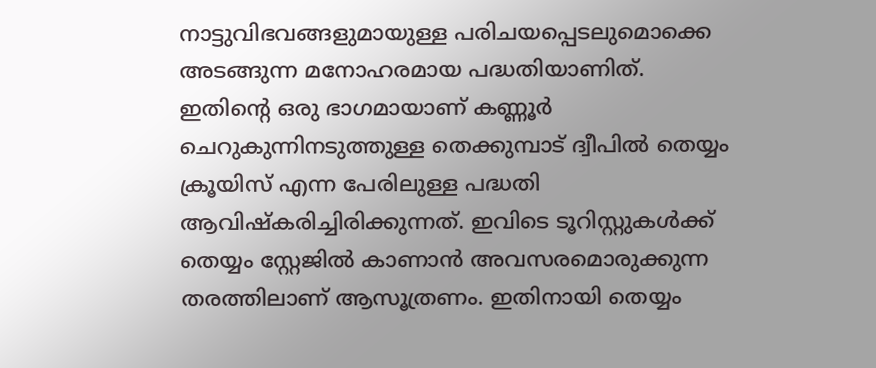നാട്ടുവിഭവങ്ങളുമായുള്ള പരിചയപ്പെടലുമൊക്കെ അടങ്ങുന്ന മനോഹരമായ പദ്ധതിയാണിത്. ഇതിന്റെ ഒരു ഭാഗമായാണ് കണ്ണൂര്‍ ചെറുകുന്നിനടുത്തുള്ള തെക്കുമ്പാട് ദ്വീപില്‍ തെയ്യം ക്രൂയിസ് എന്ന പേരിലുള്ള പദ്ധതി ആവിഷ്‌കരിച്ചിരിക്കുന്നത്. ഇവിടെ ടൂറിസ്റ്റുകള്‍ക്ക് തെയ്യം സ്റ്റേജില്‍ കാണാന്‍ അവസരമൊരുക്കുന്ന തരത്തിലാണ് ആസൂത്രണം. ഇതിനായി തെയ്യം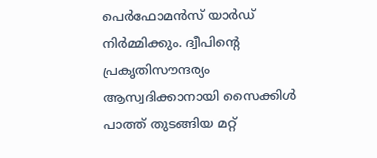പെര്‍ഫോമന്‍സ് യാര്‍ഡ് നിര്‍മ്മിക്കും. ദ്വീപിന്റെ പ്രകൃതിസൗന്ദര്യം ആസ്വദിക്കാനായി സൈക്കിള്‍ പാത്ത് തുടങ്ങിയ മറ്റ്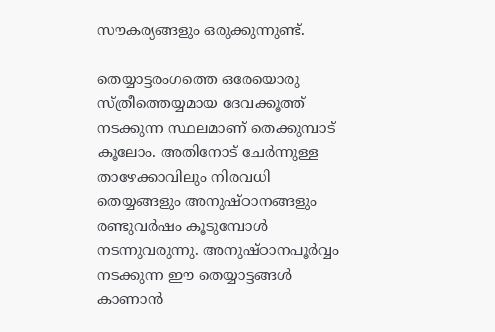സൗകര്യങ്ങളും ഒരുക്കുന്നുണ്ട്.

തെയ്യാട്ടരംഗത്തെ ഒരേയൊരു സ്ത്രീത്തെയ്യമായ ദേവക്കൂത്ത് നടക്കുന്ന സ്ഥലമാണ് തെക്കുമ്പാട് കൂലോം. അതിനോട് ചേര്‍ന്നുള്ള താഴേക്കാവിലും നിരവധി തെയ്യങ്ങളും അനുഷ്ഠാനങ്ങളും രണ്ടുവര്‍ഷം കൂടുമ്പോള്‍ നടന്നുവരുന്നു. അനുഷ്ഠാനപൂര്‍വ്വം നടക്കുന്ന ഈ തെയ്യാട്ടങ്ങള്‍ കാണാന്‍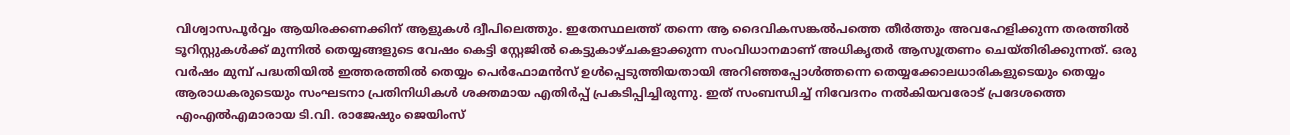വിശ്വാസപൂര്‍വ്വം ആയിരക്കണക്കിന് ആളുകള്‍ ദ്വീപിലെത്തും. ഇതേസ്ഥലത്ത് തന്നെ ആ ദൈവികസങ്കല്‍പത്തെ തീര്‍ത്തും അവഹേളിക്കുന്ന തരത്തില്‍ ടൂറിസ്റ്റുകള്‍ക്ക് മുന്നില്‍ തെയ്യങ്ങളുടെ വേഷം കെട്ടി സ്റ്റേജില്‍ കെട്ടുകാഴ്ചകളാക്കുന്ന സംവിധാനമാണ് അധികൃതര്‍ ആസൂത്രണം ചെയ്തിരിക്കുന്നത്. ഒരു വര്‍ഷം മുമ്പ് പദ്ധതിയില്‍ ഇത്തരത്തില്‍ തെയ്യം പെര്‍ഫോമന്‍സ് ഉള്‍പ്പെടുത്തിയതായി അറിഞ്ഞപ്പോള്‍ത്തന്നെ തെയ്യക്കോലധാരികളുടെയും തെയ്യം ആരാധകരുടെയും സംഘടനാ പ്രതിനിധികള്‍ ശക്തമായ എതിര്‍പ്പ് പ്രകടിപ്പിച്ചിരുന്നു. ഇത് സംബന്ധിച്ച് നിവേദനം നല്‍കിയവരോട് പ്രദേശത്തെ എംഎല്‍എമാരായ ടി.വി. രാജേഷും ജെയിംസ്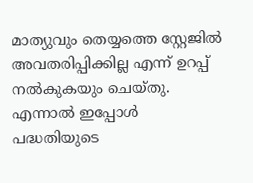മാത്യുവും തെയ്യത്തെ സ്റ്റേജില്‍ അവതരിപ്പിക്കില്ല എന്ന് ഉറപ്പ് നല്‍കുകയും ചെയ്തു. എന്നാല്‍ ഇപ്പോള്‍ പദ്ധതിയുടെ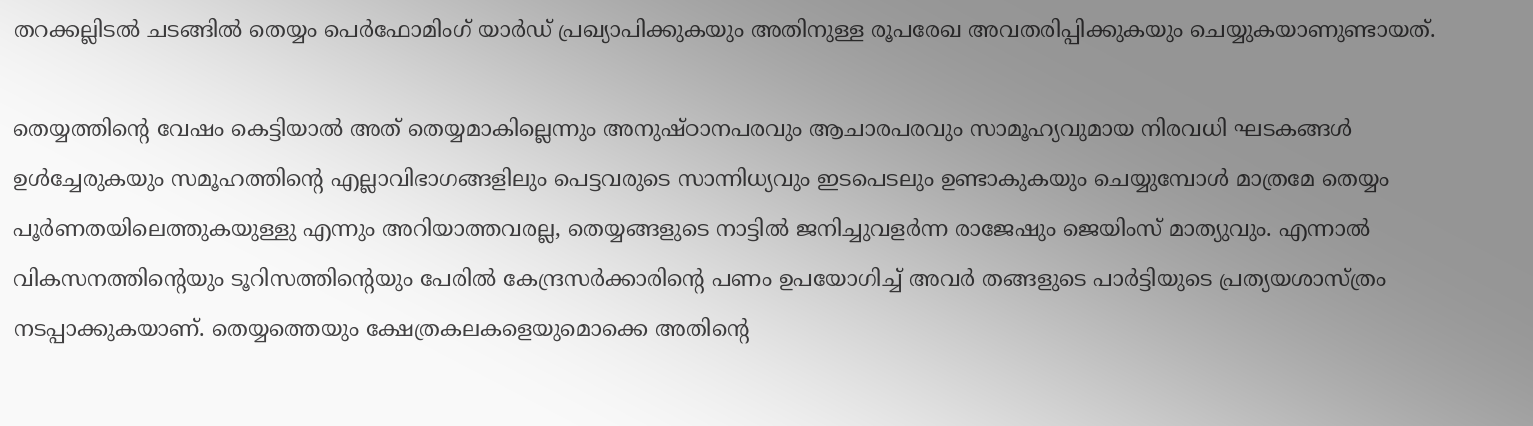തറക്കല്ലിടല്‍ ചടങ്ങില്‍ തെയ്യം പെര്‍ഫോമിംഗ് യാര്‍ഡ് പ്രഖ്യാപിക്കുകയും അതിനുള്ള രൂപരേഖ അവതരിപ്പിക്കുകയും ചെയ്യുകയാണുണ്ടായത്.

തെയ്യത്തിന്റെ വേഷം കെട്ടിയാല്‍ അത് തെയ്യമാകില്ലെന്നും അനുഷ്ഠാനപരവും ആചാരപരവും സാമൂഹ്യവുമായ നിരവധി ഘടകങ്ങള്‍ ഉള്‍ച്ചേരുകയും സമൂഹത്തിന്റെ എല്ലാവിഭാഗങ്ങളിലും പെട്ടവരുടെ സാന്നിധ്യവും ഇടപെടലും ഉണ്ടാകുകയും ചെയ്യുമ്പോള്‍ മാത്രമേ തെയ്യം പൂര്‍ണതയിലെത്തുകയുള്ളു എന്നും അറിയാത്തവരല്ല, തെയ്യങ്ങളുടെ നാട്ടില്‍ ജനിച്ചുവളര്‍ന്ന രാജേഷും ജെയിംസ് മാത്യുവും. എന്നാല്‍ വികസനത്തിന്റെയും ടൂറിസത്തിന്റെയും പേരില്‍ കേന്ദ്രസര്‍ക്കാരിന്റെ പണം ഉപയോഗിച്ച് അവര്‍ തങ്ങളുടെ പാര്‍ട്ടിയുടെ പ്രത്യയശാസ്ത്രം നടപ്പാക്കുകയാണ്. തെയ്യത്തെയും ക്ഷേത്രകലകളെയുമൊക്കെ അതിന്റെ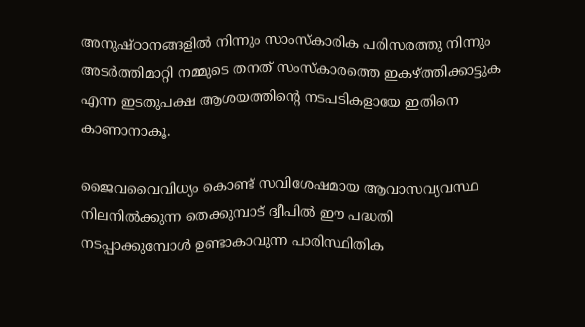അനുഷ്ഠാനങ്ങളില്‍ നിന്നും സാംസ്‌കാരിക പരിസരത്തു നിന്നും അടര്‍ത്തിമാറ്റി നമ്മുടെ തനത് സംസ്‌കാരത്തെ ഇകഴ്‌ത്തിക്കാട്ടുക എന്ന ഇടതുപക്ഷ ആശയത്തിന്റെ നടപടികളായേ ഇതിനെ കാണാനാകൂ.

ജൈവവൈവിധ്യം കൊണ്ട് സവിശേഷമായ ആവാസവ്യവസ്ഥ നിലനില്‍ക്കുന്ന തെക്കുമ്പാട് ദ്വീപില്‍ ഈ പദ്ധതി നടപ്പാക്കുമ്പോള്‍ ഉണ്ടാകാവുന്ന പാരിസ്ഥിതിക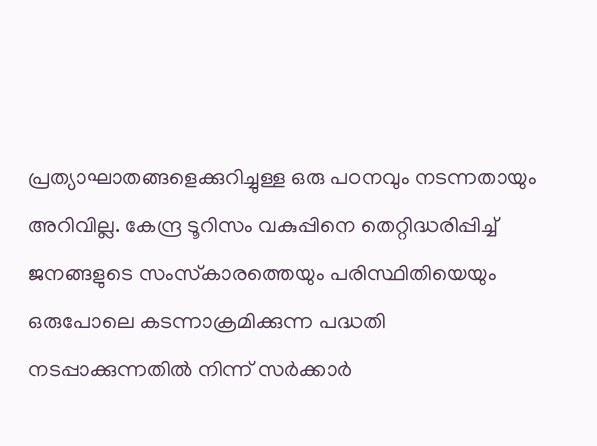പ്രത്യാഘാതങ്ങളെക്കുറിച്ചുള്ള ഒരു പഠനവും നടന്നതായും അറിവില്ല. കേന്ദ്ര ടൂറിസം വകുപ്പിനെ തെറ്റിദ്ധരിപ്പിച്ച് ജനങ്ങളുടെ സംസ്‌കാരത്തെയും പരിസ്ഥിതിയെയും ഒരുപോലെ കടന്നാക്രമിക്കുന്ന പദ്ധതി നടപ്പാക്കുന്നതില്‍ നിന്ന് സര്‍ക്കാര്‍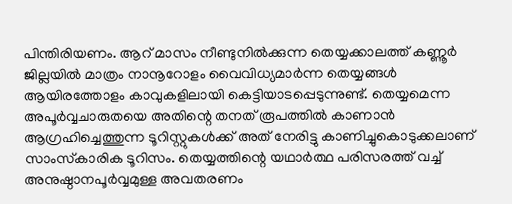പിന്തിരിയണം. ആറ് മാസം നീണ്ടുനില്‍ക്കുന്ന തെയ്യക്കാലത്ത് കണ്ണൂര്‍ ജില്ലയില്‍ മാത്രം നാനൂറോളം വൈവിധ്യമാര്‍ന്ന തെയ്യങ്ങള്‍ ആയിരത്തോളം കാവുകളിലായി കെട്ടിയാടപ്പെടുന്നുണ്ട്. തെയ്യമെന്ന അപൂര്‍വ്വചാരുതയെ അതിന്റെ തനത് രൂപത്തില്‍ കാണാന്‍ ആഗ്രഹിച്ചെത്തുന്ന ടൂറിസ്റ്റുകള്‍ക്ക് അത് നേരിട്ടു കാണിച്ചുകൊടുക്കലാണ് സാംസ്‌കാരിക ടൂറിസം. തെയ്യത്തിന്റെ യഥാര്‍ത്ഥ പരിസരത്ത് വച്ച് അനുഷ്ഠാനപൂര്‍വ്വമുള്ള അവതരണം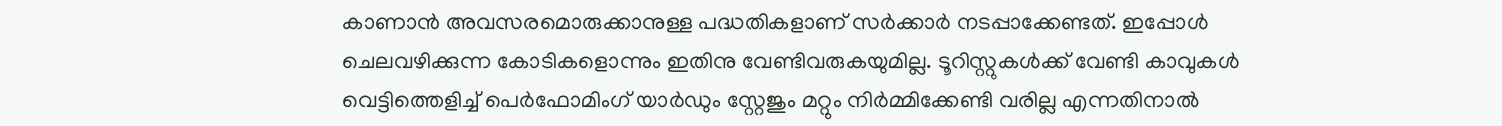കാണാന്‍ അവസരമൊരുക്കാനുള്ള പദ്ധതികളാണ് സര്‍ക്കാര്‍ നടപ്പാക്കേണ്ടത്. ഇപ്പോള്‍ ചെലവഴിക്കുന്ന കോടികളൊന്നും ഇതിനു വേണ്ടിവരുകയുമില്ല. ടൂറിസ്റ്റുകള്‍ക്ക് വേണ്ടി കാവുകള്‍ വെട്ടിത്തെളിച്ച് പെര്‍ഫോമിംഗ് യാര്‍ഡും സ്റ്റേജും മറ്റും നിര്‍മ്മിക്കേണ്ടി വരില്ല എന്നതിനാല്‍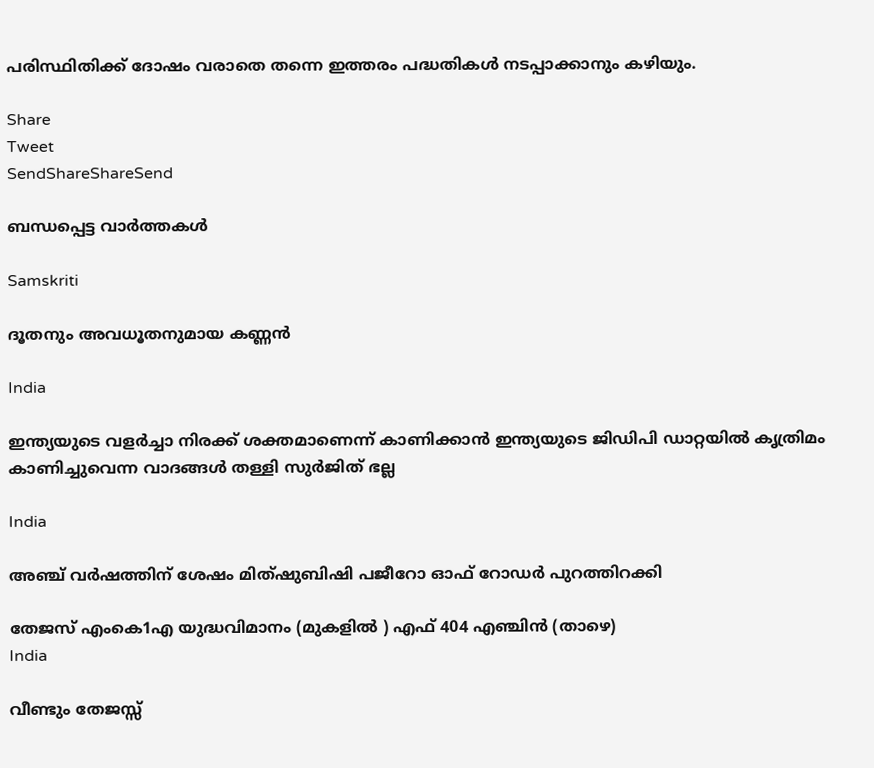പരിസ്ഥിതിക്ക് ദോഷം വരാതെ തന്നെ ഇത്തരം പദ്ധതികള്‍ നടപ്പാക്കാനും കഴിയും.

Share
Tweet
SendShareShareSend

ബന്ധപ്പെട്ട വാര്‍ത്തകള്‍

Samskriti

ദൂതനും അവധൂതനുമായ കണ്ണന്‍

India

ഇന്ത്യയുടെ വളർച്ചാ നിരക്ക് ശക്തമാണെന്ന് കാണിക്കാൻ ഇന്ത്യയുടെ ജിഡിപി ഡാറ്റയിൽ കൃത്രിമം കാണിച്ചുവെന്ന വാദങ്ങൾ തള്ളി സുർജിത് ഭല്ല

India

അഞ്ച് വര്‍ഷത്തിന് ശേഷം മിത്ഷുബിഷി പജീറോ ഓഫ് റോഡര്‍ പുറത്തിറക്കി

തേജസ് എംകെ1എ യുദ്ധവിമാനം (മുകളില്‍ ) എഫ് 404 എഞ്ചിന്‍ (താഴെ)
India

വീണ്ടും തേജസ്സ്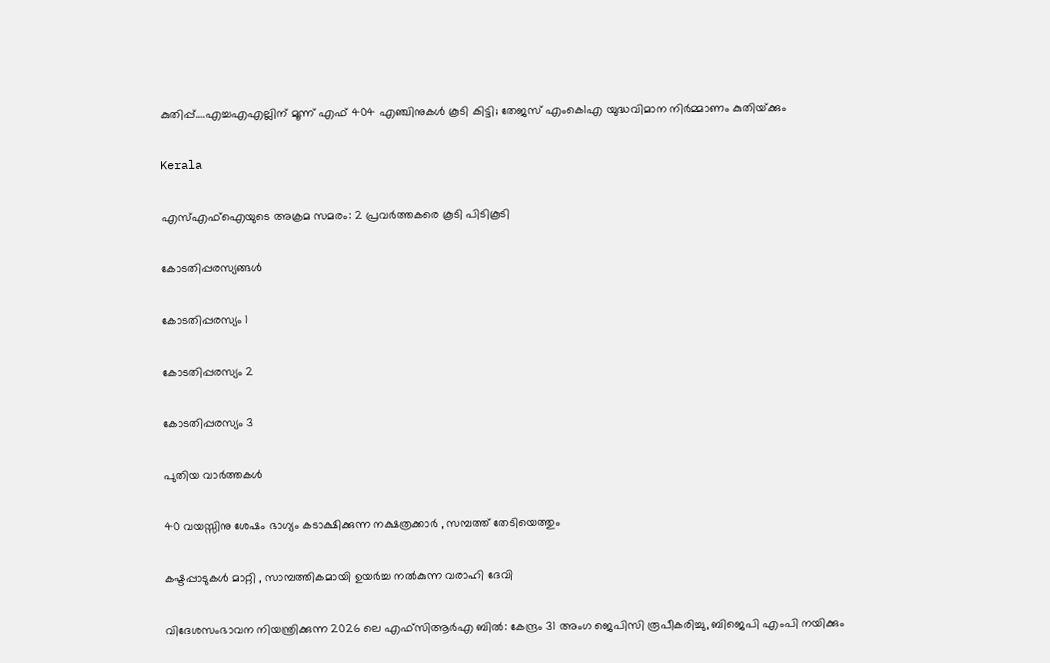കുതിപ്പ്….എച്ചഎഎല്ലിന് മൂന്ന് എഫ് 404 എഞ്ചിനുകൾ കൂടി കിട്ടി; തേജസ് എംകെ1എ യുദ്ധവിമാന നിര്‍മ്മാണം കുതിയ്‌ക്കും

Kerala

എസ്എഫ്ഐയുടെ അക്രമ സമരം: 2 പ്രവര്‍ത്തകരെ കൂടി പിടികൂടി

കോടതിപ്പരസ്യങ്ങള്‍

കോടതിപ്പരസ്യം 1

കോടതിപ്പരസ്യം 2

കോടതിപ്പരസ്യം 3

പുതിയ വാര്‍ത്തകള്‍

40 വയസ്സിനു ശേഷം ഭാഗ്യം കടാക്ഷിക്കുന്ന നക്ഷത്രക്കാർ , സമ്പത്ത് തേടിയെത്തും

കഷ്ടപ്പാടുകൾ മാറ്റി , സാമ്പത്തികമായി ഉയർച്ച നൽകുന്ന വരാഹി ദേവി

വിദേശസംഭാവന നിയന്ത്രിക്കുന്ന 2026 ലെ എഫ്‌സി‌ആർ‌എ ബിൽ: കേന്ദ്രം 31 അംഗ ജെ‌പി‌സി രൂപീകരിച്ചു, ബിജെപി എംപി നയിക്കും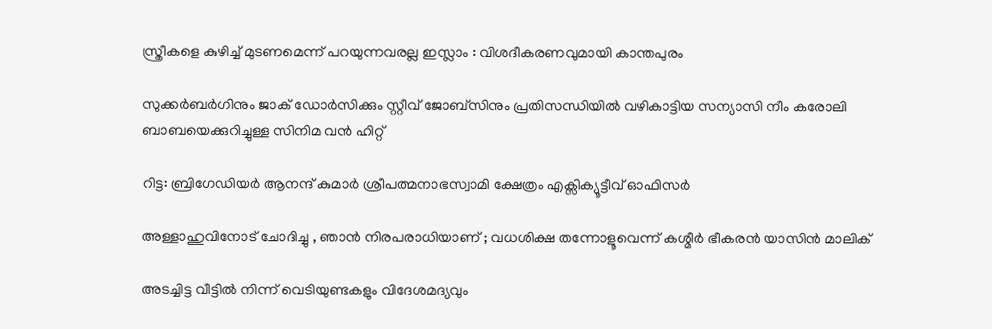സ്ത്രീകളെ കുഴിച്ച് മുടണമെന്ന് പറയുന്നവരല്ല ഇസ്ലാം : വിശദീകരണവുമായി കാന്തപുരം

സുക്കര്‍ബര്‍ഗിനും ജാക് ഡോര്‍സിക്കും സ്റ്റീവ് ജോബ്സിനും പ്രതിസന്ധിയില്‍ വഴികാട്ടിയ സന്യാസി നീം കരോലി ബാബയെക്കുറിച്ചുള്ള സിനിമ വന്‍ ഹിറ്റ്

റിട്ട: ബ്രിഗേഡിയര്‍ ആനന്ദ് കുമാര്‍ ശ്രീപത്മനാഭസ്വാമി ക്ഷേത്രം എക്സിക്യൂട്ടീവ് ഓഫിസര്‍

അള്ളാഹുവിനോട് ചോദിച്ചു , ഞാൻ നിരപരാധിയാണ് ; വധശിക്ഷ തന്നോളൂവെന്ന് കശ്മീർ ഭീകരൻ യാസിൻ മാലിക്

അടച്ചിട്ട വീട്ടില്‍ നിന്ന് വെടിയുണ്ടകളും വിദേശമദ്യവും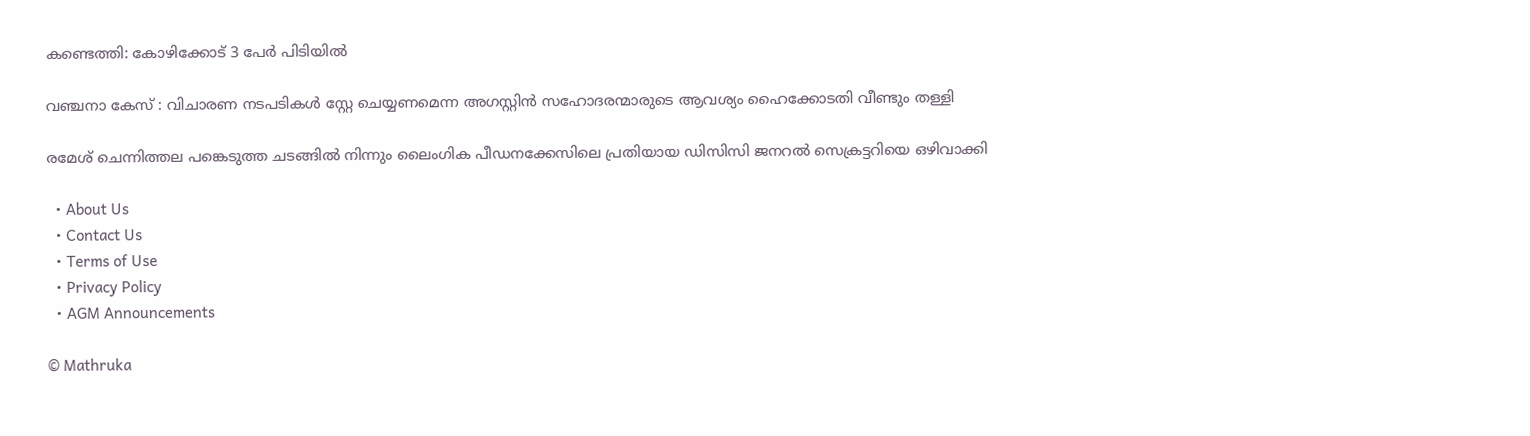കണ്ടെത്തി: കോഴിക്കോട് 3 പേര്‍ പിടിയില്‍

വഞ്ചനാ കേസ് : വിചാരണ നടപടികള്‍ സ്റ്റേ ചെയ്യണമെന്ന അഗസ്റ്റിന്‍ സഹോദരന്മാരുടെ ആവശ്യം ഹൈക്കോടതി വീണ്ടും തള്ളി

രമേശ് ചെന്നിത്തല പങ്കെടുത്ത ചടങ്ങില്‍ നിന്നും ലൈംഗിക പീഡനക്കേസിലെ പ്രതിയായ ഡിസിസി ജനറല്‍ സെക്രട്ടറിയെ ഒഴിവാക്കി

  • About Us
  • Contact Us
  • Terms of Use
  • Privacy Policy
  • AGM Announcements

© Mathruka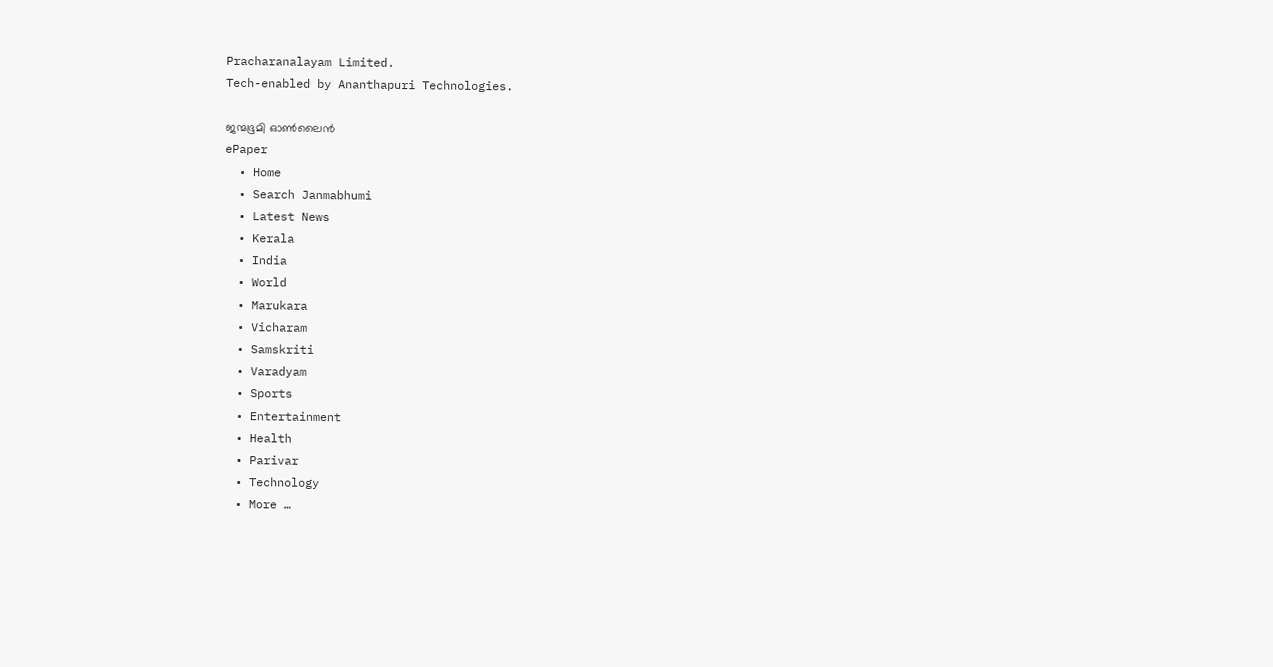Pracharanalayam Limited.
Tech-enabled by Ananthapuri Technologies.

ജന്മഭൂമി ഓണ്‍ലൈന്‍
ePaper
  • Home
  • Search Janmabhumi
  • Latest News
  • Kerala
  • India
  • World
  • Marukara
  • Vicharam
  • Samskriti
  • Varadyam
  • Sports
  • Entertainment
  • Health
  • Parivar
  • Technology
  • More …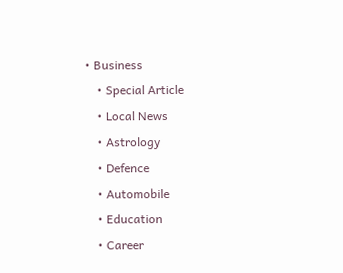• Business
    • Special Article
    • Local News
    • Astrology
    • Defence
    • Automobile
    • Education
    • Career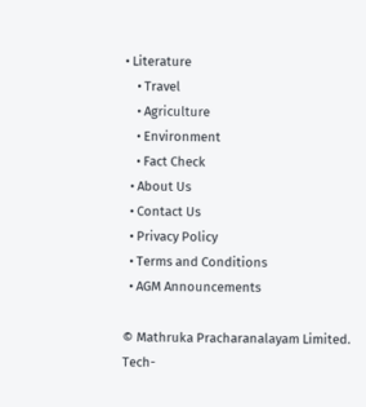• Literature
    • Travel
    • Agriculture
    • Environment
    • Fact Check
  • About Us
  • Contact Us
  • Privacy Policy
  • Terms and Conditions
  • AGM Announcements

© Mathruka Pracharanalayam Limited.
Tech-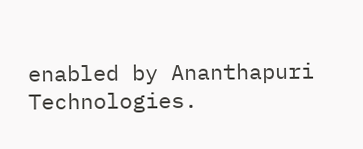enabled by Ananthapuri Technologies.